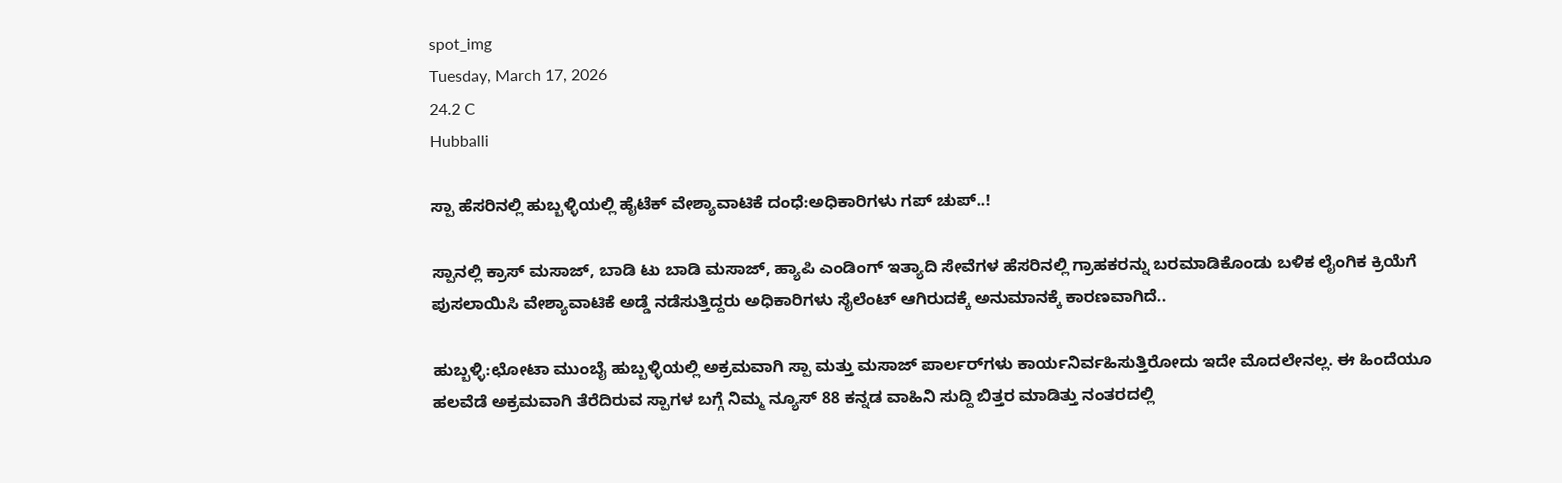spot_img
Tuesday, March 17, 2026
24.2 C
Hubballi

ಸ್ಪಾ ಹೆಸರಿನಲ್ಲಿ ಹುಬ್ಬಳ್ಳಿಯಲ್ಲಿ ಹೈಟೆಕ್ ವೇಶ್ಯಾವಾಟಿಕೆ ದಂಧೆ:ಅಧಿಕಾರಿಗಳು ಗಪ್ ಚುಪ್..!

ಸ್ಪಾನಲ್ಲಿ ಕ್ರಾಸ್ ಮಸಾಜ್, ಬಾಡಿ ಟು ಬಾಡಿ ಮಸಾಜ್, ಹ್ಯಾಪಿ ಎಂಡಿಂಗ್ ಇತ್ಯಾದಿ ಸೇವೆಗಳ ಹೆಸರಿನಲ್ಲಿ ಗ್ರಾಹಕರನ್ನು ಬರಮಾಡಿಕೊಂಡು ಬಳಿಕ ಲೈಂಗಿಕ ಕ್ರಿಯೆಗೆ ಪುಸಲಾಯಿಸಿ ವೇಶ್ಯಾವಾಟಿಕೆ ಅಡ್ಡೆ ನಡೆಸುತ್ತಿದ್ದರು ಅಧಿಕಾರಿಗಳು ಸೈಲೆಂಟ್ ಆಗಿರುದಕ್ಕೆ ಅನುಮಾನಕ್ಕೆ ಕಾರಣವಾಗಿದೆ..

ಹುಬ್ಬಳ್ಳಿ:ಛೋಟಾ ಮುಂಬೈ ಹುಬ್ಬಳ್ಳಿಯಲ್ಲಿ ಅಕ್ರಮವಾಗಿ ಸ್ಪಾ ಮತ್ತು ಮಸಾಜ್‌ ಪಾರ್ಲರ್‌ಗಳು ಕಾರ್ಯನಿರ್ವಹಿಸುತ್ತಿರೋದು ಇದೇ ಮೊದಲೇನಲ್ಲ. ಈ ಹಿಂದೆಯೂ ಹಲವೆಡೆ ಅಕ್ರಮವಾಗಿ ತೆರೆದಿರುವ ಸ್ಪಾಗಳ ಬಗ್ಗೆ ನಿಮ್ಮ ನ್ಯೂಸ್ 88 ಕನ್ನಡ ವಾಹಿನಿ ಸುದ್ದಿ ಬಿತ್ತರ ಮಾಡಿತ್ತು ನಂತರದಲ್ಲಿ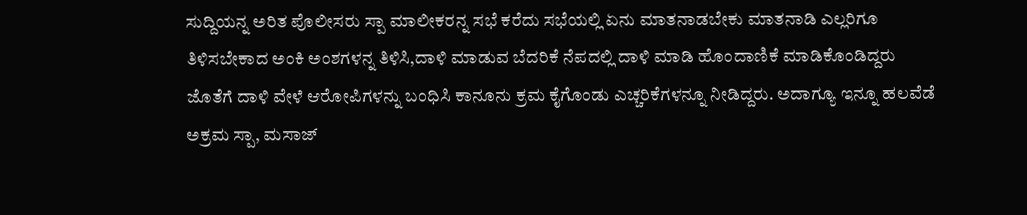ಸುದ್ದಿಯನ್ನ ಅರಿತ ಪೊಲೀಸರು ಸ್ಪಾ ಮಾಲೀಕರನ್ನ ಸಭೆ ಕರೆದು ಸಭೆಯಲ್ಲಿ ಏನು ಮಾತನಾಡಬೇಕು ಮಾತನಾಡಿ ಎಲ್ಲರಿಗೂ ತಿಳಿಸಬೇಕಾದ ಅಂಕಿ ಅಂಶಗಳನ್ನ ತಿಳಿಸಿ,ದಾಳಿ ಮಾಡುವ ಬೆದರಿಕೆ ನೆಪದಲ್ಲಿ ದಾಳಿ ಮಾಡಿ ಹೊಂದಾಣಿಕೆ ಮಾಡಿಕೊಂಡಿದ್ದರು ಜೊತೆಗೆ ದಾಳಿ ವೇಳೆ ಆರೋಪಿಗಳನ್ನು ಬಂಧಿಸಿ ಕಾನೂನು ಕ್ರಮ ಕೈಗೊಂಡು ಎಚ್ಚರಿಕೆಗಳನ್ನೂ ನೀಡಿದ್ದರು. ಅದಾಗ್ಯೂ ಇನ್ನೂ ಹಲವೆಡೆ ಅಕ್ರಮ ಸ್ಪಾ, ಮಸಾಜ್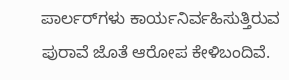ಪಾರ್ಲರ್‌ಗಳು ಕಾರ್ಯನಿರ್ವಹಿಸುತ್ತಿರುವ ಪುರಾವೆ ಜೊತೆ ಆರೋಪ ಕೇಳಿಬಂದಿವೆ.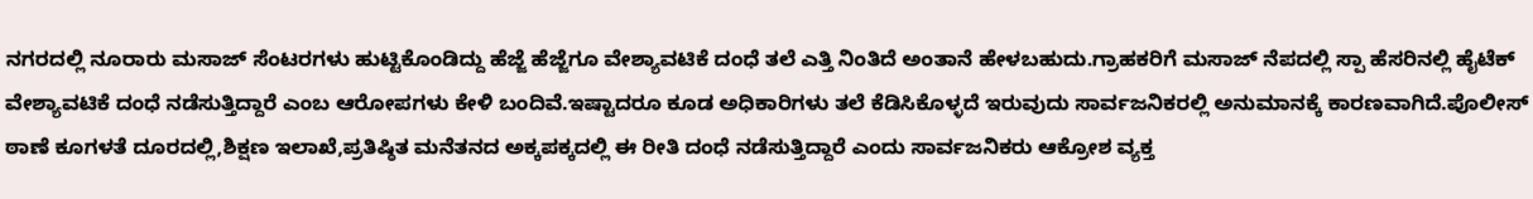ನಗರದಲ್ಲಿ ನೂರಾರು ಮಸಾಜ್ ಸೆಂಟರಗಳು ಹುಟ್ಟಿಕೊಂಡಿದ್ದು ಹೆಜ್ಜೆ ಹೆಜ್ಜೆಗೂ ವೇಶ್ಯಾವಟಿಕೆ ದಂಧೆ ತಲೆ ಎತ್ತಿ ನಿಂತಿದೆ ಅಂತಾನೆ ಹೇಳಬಹುದು.ಗ್ರಾಹಕರಿಗೆ ಮಸಾಜ್ ನೆಪದಲ್ಲಿ ಸ್ಪಾ ಹೆಸರಿನಲ್ಲಿ ಹೈಟೆಕ್ ವೇಶ್ಯಾವಟಿಕೆ ದಂಧೆ ನಡೆಸುತ್ತಿದ್ದಾರೆ ಎಂಬ ಆರೋಪಗಳು ಕೇಳಿ ಬಂದಿವೆ.ಇಷ್ಟಾದರೂ ಕೂಡ ಅಧಿಕಾರಿಗಳು ತಲೆ ಕೆಡಿಸಿಕೊಳ್ಳದೆ ಇರುವುದು ಸಾರ್ವಜನಿಕರಲ್ಲಿ ಅನುಮಾನಕ್ಕೆ ಕಾರಣವಾಗಿದೆ.ಪೊಲೀಸ್ ಠಾಣೆ ಕೂಗಳತೆ ದೂರದಲ್ಲಿ,ಶಿಕ್ಷಣ ಇಲಾಖೆ,ಪ್ರತಿಷ್ಠಿತ ಮನೆತನದ ಅಕ್ಕಪಕ್ಕದಲ್ಲಿ ಈ ರೀತಿ ದಂಧೆ ನಡೆಸುತ್ತಿದ್ದಾರೆ ಎಂದು ಸಾರ್ವಜನಿಕರು ಆಕ್ರೋಶ ವ್ಯಕ್ತ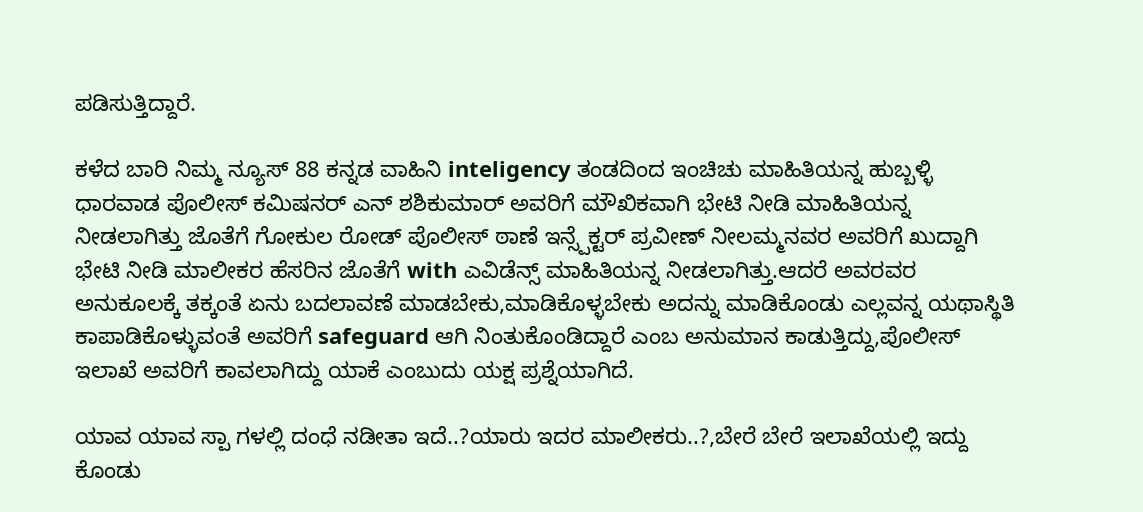ಪಡಿಸುತ್ತಿದ್ದಾರೆ.

ಕಳೆದ ಬಾರಿ ನಿಮ್ಮ ನ್ಯೂಸ್ 88 ಕನ್ನಡ ವಾಹಿನಿ inteligency ತಂಡದಿಂದ ಇಂಚಿಚು ಮಾಹಿತಿಯನ್ನ ಹುಬ್ಬಳ್ಳಿ ಧಾರವಾಡ ಪೊಲೀಸ್ ಕಮಿಷನರ್ ಎನ್ ಶಶಿಕುಮಾರ್ ಅವರಿಗೆ ಮೌಖಿಕವಾಗಿ ಭೇಟಿ ನೀಡಿ ಮಾಹಿತಿಯನ್ನ ನೀಡಲಾಗಿತ್ತು ಜೊತೆಗೆ ಗೋಕುಲ ರೋಡ್ ಪೊಲೀಸ್ ಠಾಣೆ ಇನ್ಸ್ಪೆಕ್ಟರ್ ಪ್ರವೀಣ್ ನೀಲಮ್ಮನವರ ಅವರಿಗೆ ಖುದ್ದಾಗಿ ಭೇಟಿ ನೀಡಿ ಮಾಲೀಕರ ಹೆಸರಿನ ಜೊತೆಗೆ with ಎವಿಡೆನ್ಸ್ ಮಾಹಿತಿಯನ್ನ ನೀಡಲಾಗಿತ್ತು.ಆದರೆ ಅವರವರ ಅನುಕೂಲಕ್ಕೆ ತಕ್ಕಂತೆ ಏನು ಬದಲಾವಣೆ ಮಾಡಬೇಕು,ಮಾಡಿಕೊಳ್ಳಬೇಕು ಅದನ್ನು ಮಾಡಿಕೊಂಡು ಎಲ್ಲವನ್ನ ಯಥಾಸ್ಥಿತಿ ಕಾಪಾಡಿಕೊಳ್ಳುವಂತೆ ಅವರಿಗೆ safeguard ಆಗಿ ನಿಂತುಕೊಂಡಿದ್ದಾರೆ ಎಂಬ ಅನುಮಾನ ಕಾಡುತ್ತಿದ್ದು,ಪೊಲೀಸ್ ಇಲಾಖೆ ಅವರಿಗೆ ಕಾವಲಾಗಿದ್ದು ಯಾಕೆ ಎಂಬುದು ಯಕ್ಷ ಪ್ರಶ್ನೆಯಾಗಿದೆ.

ಯಾವ ಯಾವ ಸ್ಪಾ ಗಳಲ್ಲಿ ದಂಧೆ ನಡೀತಾ ಇದೆ..?ಯಾರು ಇದರ ಮಾಲೀಕರು..?,ಬೇರೆ ಬೇರೆ ಇಲಾಖೆಯಲ್ಲಿ ಇದ್ದು ಕೊಂಡು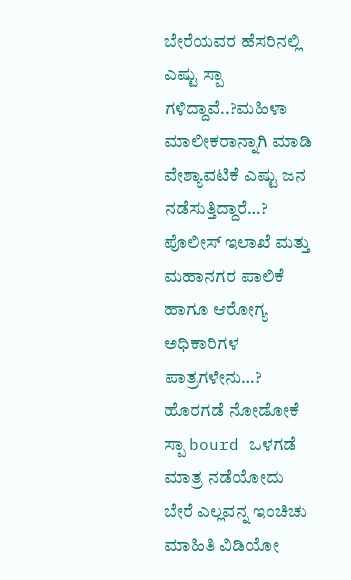ಬೇರೆಯವರ ಹೆಸರಿನಲ್ಲಿ ಎಷ್ಟು ಸ್ಪಾ ಗಳಿದ್ದಾವೆ..?ಮಹಿಳಾ ಮಾಲೀಕರಾನ್ನಾಗಿ ಮಾಡಿ ವೇಶ್ಯಾವಟಿಕೆ ಎಷ್ಟು ಜನ ನಡೆಸುತ್ತಿದ್ದಾರೆ…? ಪೊಲೀಸ್ ಇಲಾಖೆ ಮತ್ತು ಮಹಾನಗರ ಪಾಲಿಕೆ ಹಾಗೂ ಆರೋಗ್ಯ ಅಧಿಕಾರಿಗಳ ಪಾತ್ರಗಳೇನು…? ಹೊರಗಡೆ ನೋಡೋಕೆ ಸ್ಪಾ bourd ಒಳಗಡೆ ಮಾತ್ರ ನಡೆಯೋದು ಬೇರೆ ಎಲ್ಲವನ್ನ ಇಂಚಿಚು ಮಾಹಿತಿ ವಿಡಿಯೋ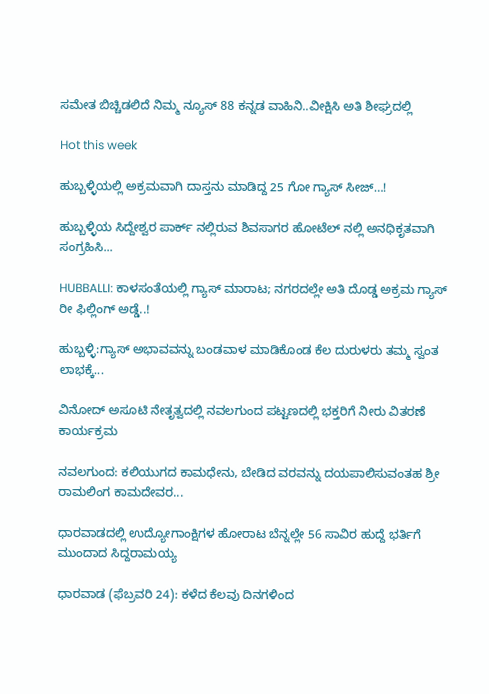ಸಮೇತ ಬಿಚ್ಚಿಡಲಿದೆ ನಿಮ್ಮ ನ್ಯೂಸ್ 88 ಕನ್ನಡ ವಾಹಿನಿ..ವೀಕ್ಷಿಸಿ ಅತಿ ಶೀಘ್ರದಲ್ಲಿ

Hot this week

ಹುಬ್ಬಳ್ಳಿಯಲ್ಲಿ ಅಕ್ರಮವಾಗಿ ದಾಸ್ತನು ಮಾಡಿದ್ದ 25 ಗೋ ಗ್ಯಾಸ್ ಸೀಜ್…!

ಹುಬ್ಬಳ್ಳಿಯ ಸಿದ್ದೇಶ್ವರ ಪಾರ್ಕ್ ನಲ್ಲಿರುವ ಶಿವಸಾಗರ ಹೋಟೆಲ್ ನಲ್ಲಿ ಅನಧಿಕೃತವಾಗಿ ಸಂಗ್ರಹಿಸಿ...

HUBBALLI: ಕಾಳಸಂತೆಯಲ್ಲಿ ಗ್ಯಾಸ್ ಮಾರಾಟ; ನಗರದಲ್ಲೇ ಅತಿ ದೊಡ್ಡ ಅಕ್ರಮ ಗ್ಯಾಸ್ ರೀ ಫಿಲ್ಲಿಂಗ್ ಅಡ್ಡೆ..!

ಹುಬ್ಬಳ್ಳಿ:ಗ್ಯಾಸ್ ಅಭಾವವನ್ನು ಬಂಡವಾಳ ಮಾಡಿಕೊಂಡ ಕೆಲ ದುರುಳರು ತಮ್ಮ ಸ್ವಂತ ಲಾಭಕ್ಕೆ...

ವಿನೋದ್ ಅಸೂಟಿ ನೇತೃತ್ವದಲ್ಲಿ ನವಲಗುಂದ ಪಟ್ಟಣದಲ್ಲಿ ಭಕ್ತರಿಗೆ ನೀರು ವಿತರಣೆ ಕಾರ್ಯಕ್ರಮ

ನವಲಗುಂದ: ಕಲಿಯುಗದ ಕಾಮಧೇನು, ಬೇಡಿದ ವರವನ್ನು ದಯಪಾಲಿಸುವಂತಹ ಶ್ರೀ ರಾಮಲಿಂಗ ಕಾಮದೇವರ...

ಧಾರವಾಡದಲ್ಲಿ ಉದ್ಯೋಗಾಂಕ್ಷಿಗಳ ಹೋರಾಟ ಬೆನ್ನಲ್ಲೇ 56 ಸಾವಿರ ಹುದ್ದೆ ಭರ್ತಿಗೆ ಮುಂದಾದ ಸಿದ್ದರಾಮಯ್ಯ

ಧಾರವಾಡ (ಫೆಬ್ರವರಿ 24): ಕಳೆದ ಕೆಲವು ದಿನಗಳಿಂದ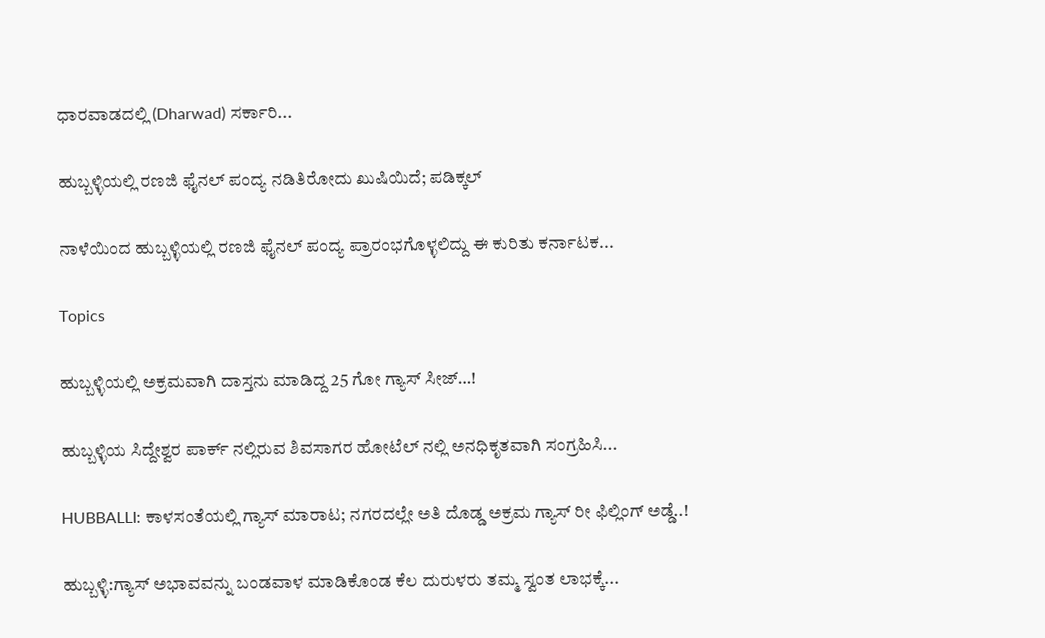ಧಾರವಾಡದಲ್ಲಿ (Dharwad) ಸರ್ಕಾರಿ...

ಹುಬ್ಬಳ್ಳಿಯಲ್ಲಿ ರಣಜಿ ಫೈನಲ್ ಪಂದ್ಯ ನಡಿತಿರೋದು ಖುಷಿಯಿದೆ; ಪಡಿಕ್ಕಲ್

ನಾಳೆಯಿಂದ ಹುಬ್ಬಳ್ಳಿಯಲ್ಲಿ ರಣಜಿ ಫೈನಲ್ ಪಂದ್ಯ ಪ್ರಾರಂಭಗೊಳ್ಳಲಿದ್ದು ಈ ಕುರಿತು ಕರ್ನಾಟಕ...

Topics

ಹುಬ್ಬಳ್ಳಿಯಲ್ಲಿ ಅಕ್ರಮವಾಗಿ ದಾಸ್ತನು ಮಾಡಿದ್ದ 25 ಗೋ ಗ್ಯಾಸ್ ಸೀಜ್…!

ಹುಬ್ಬಳ್ಳಿಯ ಸಿದ್ದೇಶ್ವರ ಪಾರ್ಕ್ ನಲ್ಲಿರುವ ಶಿವಸಾಗರ ಹೋಟೆಲ್ ನಲ್ಲಿ ಅನಧಿಕೃತವಾಗಿ ಸಂಗ್ರಹಿಸಿ...

HUBBALLI: ಕಾಳಸಂತೆಯಲ್ಲಿ ಗ್ಯಾಸ್ ಮಾರಾಟ; ನಗರದಲ್ಲೇ ಅತಿ ದೊಡ್ಡ ಅಕ್ರಮ ಗ್ಯಾಸ್ ರೀ ಫಿಲ್ಲಿಂಗ್ ಅಡ್ಡೆ..!

ಹುಬ್ಬಳ್ಳಿ:ಗ್ಯಾಸ್ ಅಭಾವವನ್ನು ಬಂಡವಾಳ ಮಾಡಿಕೊಂಡ ಕೆಲ ದುರುಳರು ತಮ್ಮ ಸ್ವಂತ ಲಾಭಕ್ಕೆ...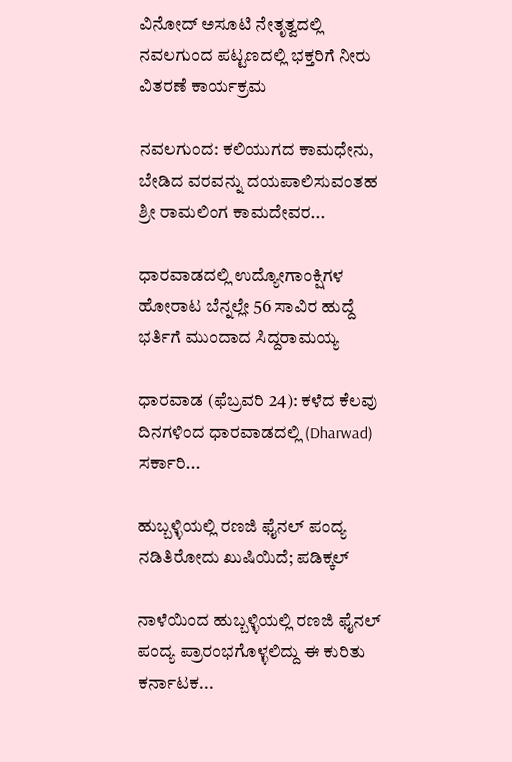ವಿನೋದ್ ಅಸೂಟಿ ನೇತೃತ್ವದಲ್ಲಿ ನವಲಗುಂದ ಪಟ್ಟಣದಲ್ಲಿ ಭಕ್ತರಿಗೆ ನೀರು ವಿತರಣೆ ಕಾರ್ಯಕ್ರಮ

ನವಲಗುಂದ: ಕಲಿಯುಗದ ಕಾಮಧೇನು, ಬೇಡಿದ ವರವನ್ನು ದಯಪಾಲಿಸುವಂತಹ ಶ್ರೀ ರಾಮಲಿಂಗ ಕಾಮದೇವರ...

ಧಾರವಾಡದಲ್ಲಿ ಉದ್ಯೋಗಾಂಕ್ಷಿಗಳ ಹೋರಾಟ ಬೆನ್ನಲ್ಲೇ 56 ಸಾವಿರ ಹುದ್ದೆ ಭರ್ತಿಗೆ ಮುಂದಾದ ಸಿದ್ದರಾಮಯ್ಯ

ಧಾರವಾಡ (ಫೆಬ್ರವರಿ 24): ಕಳೆದ ಕೆಲವು ದಿನಗಳಿಂದ ಧಾರವಾಡದಲ್ಲಿ (Dharwad) ಸರ್ಕಾರಿ...

ಹುಬ್ಬಳ್ಳಿಯಲ್ಲಿ ರಣಜಿ ಫೈನಲ್ ಪಂದ್ಯ ನಡಿತಿರೋದು ಖುಷಿಯಿದೆ; ಪಡಿಕ್ಕಲ್

ನಾಳೆಯಿಂದ ಹುಬ್ಬಳ್ಳಿಯಲ್ಲಿ ರಣಜಿ ಫೈನಲ್ ಪಂದ್ಯ ಪ್ರಾರಂಭಗೊಳ್ಳಲಿದ್ದು ಈ ಕುರಿತು ಕರ್ನಾಟಕ...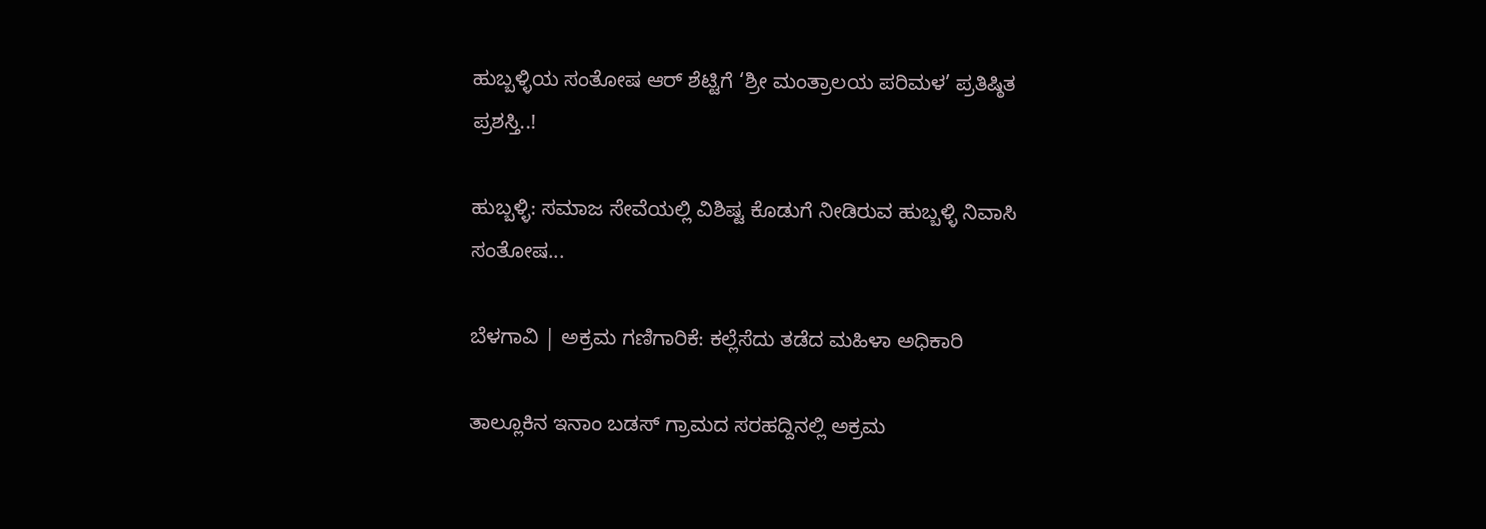ಹುಬ್ಬಳ್ಳಿಯ ಸಂತೋಷ ಆರ್ ಶೆಟ್ಟಿಗೆ ‘ಶ್ರೀ ಮಂತ್ರಾಲಯ ಪರಿಮಳ’ ಪ್ರತಿಷ್ಠಿತ ಪ್ರಶಸ್ತಿ..!

ಹುಬ್ಬಳ್ಳಿ: ಸಮಾಜ ಸೇವೆಯಲ್ಲಿ ವಿಶಿಷ್ಟ ಕೊಡುಗೆ ನೀಡಿರುವ ಹುಬ್ಬಳ್ಳಿ ನಿವಾಸಿ ಸಂತೋಷ...

ಬೆಳಗಾವಿ | ಅಕ್ರಮ ಗಣಿಗಾರಿಕೆ: ಕಲ್ಲೆಸೆದು ತಡೆದ ಮಹಿಳಾ ಅಧಿಕಾರಿ

ತಾಲ್ಲೂಕಿನ ಇನಾಂ ಬಡಸ್ ಗ್ರಾಮದ ಸರಹದ್ದಿನಲ್ಲಿ ಅಕ್ರಮ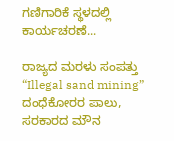ಗಣಿಗಾರಿಕೆ ಸ್ಥಳದಲ್ಲಿ ಕಾರ್ಯಚರಣೆ...

ರಾಜ್ಯದ ಮರಳು ಸಂಪತ್ತು “Illegal sand mining” ದಂಧೆಕೋರರ ಪಾಲು, ಸರಕಾರದ ಮೌನ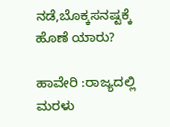ನಡೆ,ಬೊಕ್ಕಸನಷ್ಟಕ್ಕೆ ಹೊಣೆ ಯಾರು?

ಹಾವೇರಿ :ರಾಜ್ಯದಲ್ಲಿ ಮರಳು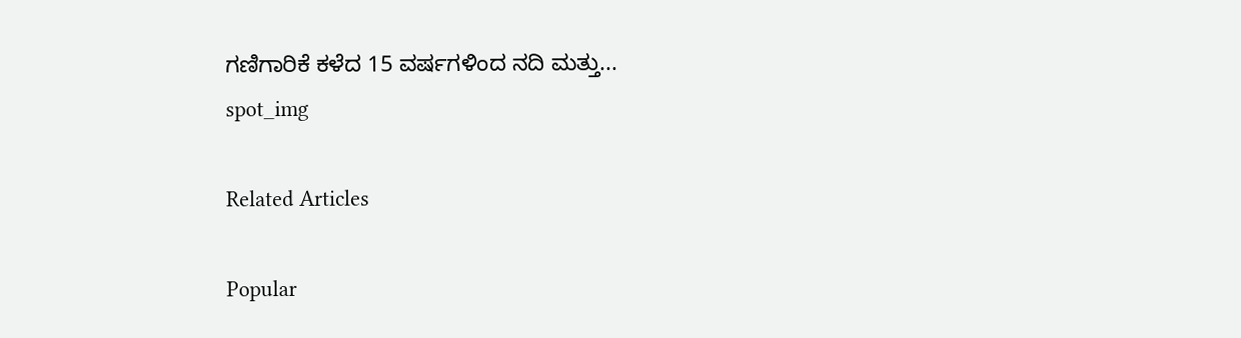ಗಣಿಗಾರಿಕೆ ಕಳೆದ 15 ವರ್ಷಗಳಿಂದ ನದಿ ಮತ್ತು...
spot_img

Related Articles

Popular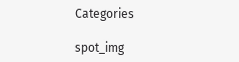Categories

spot_img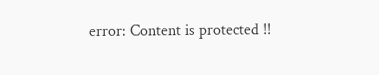error: Content is protected !!